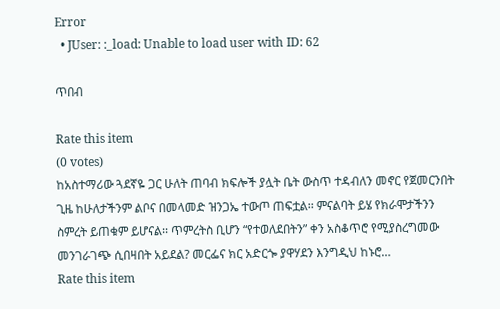Error
  • JUser: :_load: Unable to load user with ID: 62

ጥበብ

Rate this item
(0 votes)
ከአስተማሪው ጓደኛዬ ጋር ሁለት ጠባብ ክፍሎች ያሏት ቤት ውስጥ ተዳብለን መኖር የጀመርንበት ጊዜ ከሁለታችንም ልቦና በመላመድ ዝንጋኤ ተውጦ ጠፍቷል፡፡ ምናልባት ይሄ የክራሞታችንን ስምረት ይጠቁም ይሆናል፡፡ ጥምረትስ ቢሆን “የተወለደበትን” ቀን አስቆጥሮ የሚያስረግመው መንገራገጭ ሲበዛበት አይደል? መርፌና ክር አድርጐ ያዋሃደን እንግዲህ ከኑሮ…
Rate this item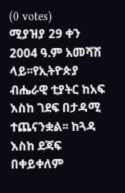(0 votes)
ሚያዝያ 29 ቀን 2004 ዓ.ም አመሻሽ ላይ፡፡የኢትዮጵያ ብሔራዊ ቲያትር ከአፍ እስከ ገደፍ በታዳሚ ተጨናንቋል፡፡ ከጓዳ እስከ ደጃፍ በቀይቀለም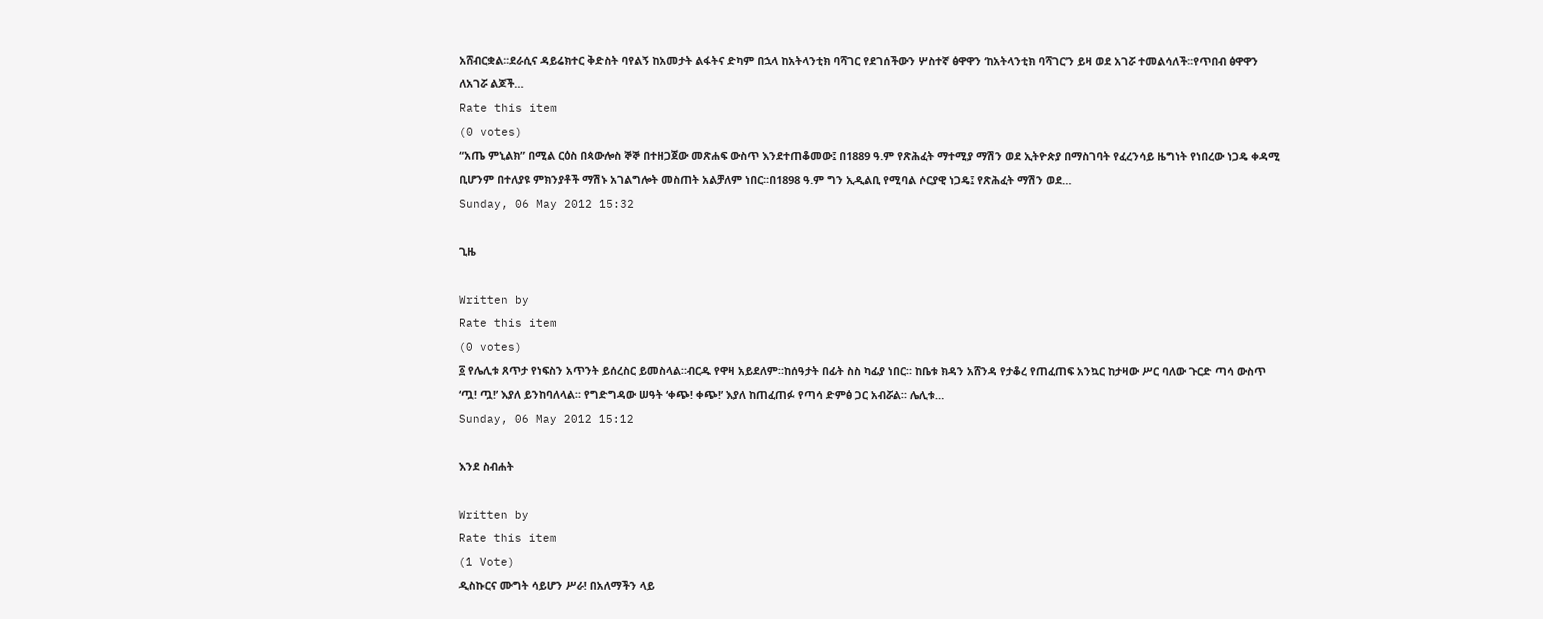አሸብርቋል፡፡ደራሲና ዳይሬክተር ቅድስት ባየልኝ ከአመታት ልፋትና ድካም በኋላ ከአትላንቲክ ባሻገር የደገሰችውን ሦስተኛ ፅዋዋን ‘ከአትላንቲክ ባሻገር’ን ይዛ ወደ አገሯ ተመልሳለች፡፡የጥበብ ፅዋዋን ለአገሯ ልጆች…
Rate this item
(0 votes)
“አጤ ምኒልክ” በሚል ርዕስ በጳውሎስ ኞኞ በተዘጋጀው መጽሐፍ ውስጥ እንደተጠቆመው፤ በ1889 ዓ.ም የጽሕፈት ማተሚያ ማሽን ወደ ኢትዮጵያ በማስገባት የፈረንሳይ ዜግነት የነበረው ነጋዴ ቀዳሚ ቢሆንም በተለያዩ ምክንያቶች ማሽኑ አገልግሎት መስጠት አልቻለም ነበር፡፡በ1898 ዓ.ም ግን ኢዲልቢ የሚባል ሶርያዊ ነጋዴ፤ የጽሕፈት ማሽን ወደ…
Sunday, 06 May 2012 15:32

ጊዜ

Written by
Rate this item
(0 votes)
፩ የሌሊቱ ጸጥታ የነፍስን አጥንት ይሰረስር ይመስላል።ብርዱ የዋዛ አይደለም።ከሰዓታት በፊት ስስ ካፊያ ነበር። ከቤቱ ክዳን አሸንዳ የታቆረ የጠፈጠፍ አንኳር ከታዛው ሥር ባለው ጉርድ ጣሳ ውስጥ ‘ጧ! ጧ!’ እያለ ይንከባለላል። የግድግዳው ሠዓት ‘ቀጭ! ቀጭ!’ እያለ ከጠፈጠፉ የጣሳ ድምፅ ጋር አብሯል። ሌሊቱ…
Sunday, 06 May 2012 15:12

እንደ ስብሐት

Written by
Rate this item
(1 Vote)
ዲስኩርና ሙግት ሳይሆን ሥራ! በአለማችን ላይ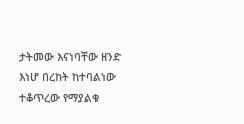ታትመው እናነባቸው ዘንድ እነሆ በረከት ከተባልነው ተቆጥረው የማያልቁ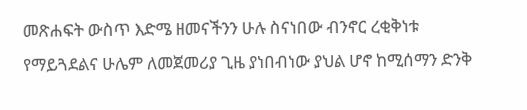መጽሐፍት ውስጥ እድሜ ዘመናችንን ሁሉ ስናነበው ብንኖር ረቂቅነቱ የማይጓደልና ሁሌም ለመጀመሪያ ጊዜ ያነበብነው ያህል ሆኖ ከሚሰማን ድንቅ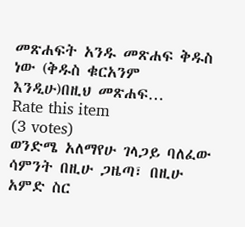መጽሐፍት አንዱ መጽሐፍ ቅዱስ ነው (ቅዱስ ቁርአንም እንዲሁ)በዚህ መጽሐፍ…
Rate this item
(3 votes)
ወንድሜ አለማየሁ ገላጋይ ባለፈው ሳምንት በዚሁ ጋዜጣ፣ በዚሁ አምድ ስር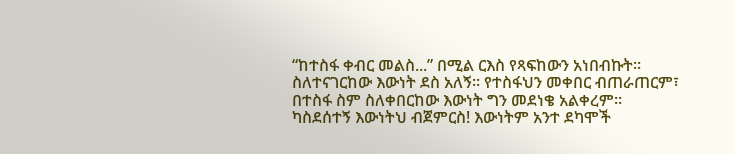“ከተስፋ ቀብር መልስ...” በሚል ርእስ የጻፍከውን አነበብኩት፡፡ ስለተናገርከው እውነት ደስ አለኝ፡፡ የተስፋህን መቀበር ብጠራጠርም፣ በተስፋ ስም ስለቀበርከው እውነት ግን መደነቄ አልቀረም፡፡ ካስደሰተኝ እውነትህ ብጀምርስ! እውነትም አንተ ደካሞች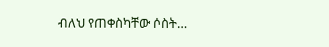ብለህ የጠቀስካቸው ሶስት…